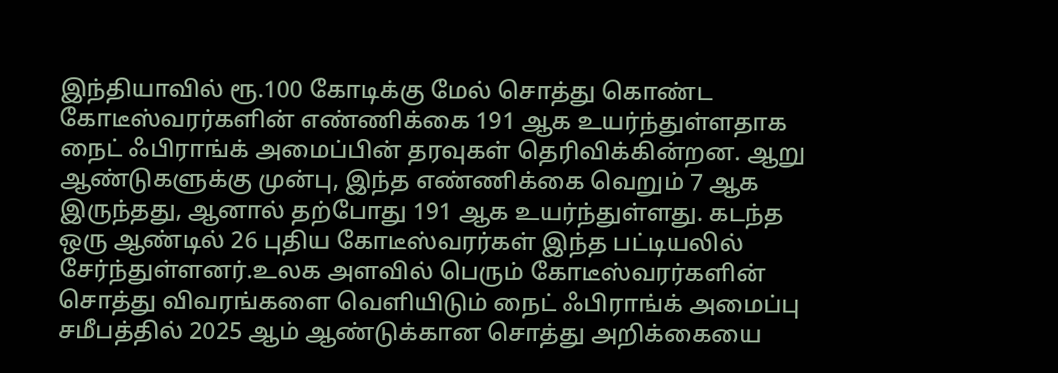இந்தியாவில் ரூ.100 கோடிக்கு மேல் சொத்து கொண்ட கோடீஸ்வரர்களின் எண்ணிக்கை 191 ஆக உயர்ந்துள்ளதாக நைட் ஃபிராங்க் அமைப்பின் தரவுகள் தெரிவிக்கின்றன. ஆறு ஆண்டுகளுக்கு முன்பு, இந்த எண்ணிக்கை வெறும் 7 ஆக இருந்தது, ஆனால் தற்போது 191 ஆக உயர்ந்துள்ளது. கடந்த ஒரு ஆண்டில் 26 புதிய கோடீஸ்வரர்கள் இந்த பட்டியலில் சேர்ந்துள்ளனர்.உலக அளவில் பெரும் கோடீஸ்வரர்களின் சொத்து விவரங்களை வெளியிடும் நைட் ஃபிராங்க் அமைப்பு சமீபத்தில் 2025 ஆம் ஆண்டுக்கான சொத்து அறிக்கையை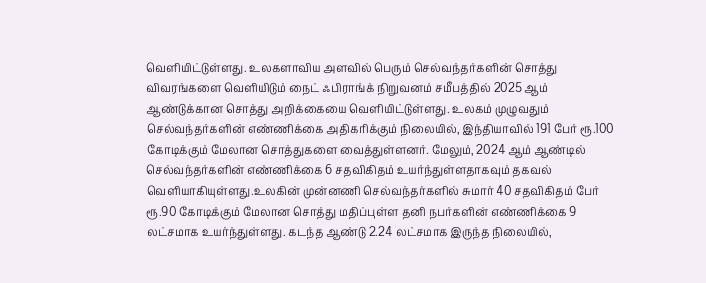வெளியிட்டுள்ளது. உலகளாவிய அளவில் பெரும் செல்வந்தர்களின் சொத்து விவரங்களை வெளியிடும் நைட் ஃபிராங்க் நிறுவனம் சமீபத்தில் 2025 ஆம் ஆண்டுக்கான சொத்து அறிக்கையை வெளியிட்டுள்ளது. உலகம் முழுவதும் செல்வந்தர்களின் எண்ணிக்கை அதிகரிக்கும் நிலையில், இந்தியாவில் 191 பேர் ரூ.100 கோடிக்கும் மேலான சொத்துகளை வைத்துள்ளனர். மேலும், 2024 ஆம் ஆண்டில் செல்வந்தர்களின் எண்ணிக்கை 6 சதவிகிதம் உயர்ந்துள்ளதாகவும் தகவல் வெளியாகியுள்ளது.உலகின் முன்னணி செல்வந்தர்களில் சுமார் 40 சதவிகிதம் பேர் ரூ.90 கோடிக்கும் மேலான சொத்து மதிப்புள்ள தனி நபர்களின் எண்ணிக்கை 9 லட்சமாக உயர்ந்துள்ளது. கடந்த ஆண்டு 2.24 லட்சமாக இருந்த நிலையில்,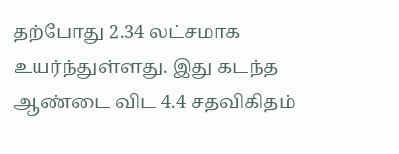தற்போது 2.34 லட்சமாக உயர்ந்துள்ளது. இது கடந்த ஆண்டை விட 4.4 சதவிகிதம்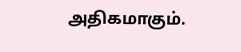அதிகமாகும்.